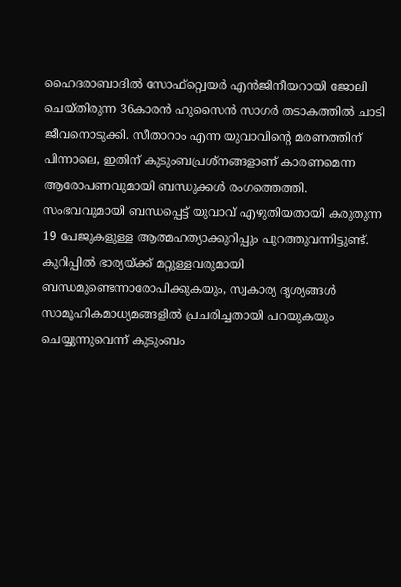ഹൈദരാബാദിൽ സോഫ്റ്റ്വെയർ എൻജിനീയറായി ജോലി ചെയ്തിരുന്ന 36കാരൻ ഹുസൈൻ സാഗർ തടാകത്തിൽ ചാടി ജീവനൊടുക്കി. സീതാറാം എന്ന യുവാവിന്റെ മരണത്തിന് പിന്നാലെ, ഇതിന് കുടുംബപ്രശ്നങ്ങളാണ് കാരണമെന്ന ആരോപണവുമായി ബന്ധുക്കൾ രംഗത്തെത്തി. സംഭവവുമായി ബന്ധപ്പെട്ട് യുവാവ് എഴുതിയതായി കരുതുന്ന 19 പേജുകളുള്ള ആത്മഹത്യാക്കുറിപ്പും പുറത്തുവന്നിട്ടുണ്ട്.
കുറിപ്പിൽ ഭാര്യയ്ക്ക് മറ്റുള്ളവരുമായി ബന്ധമുണ്ടെന്നാരോപിക്കുകയും, സ്വകാര്യ ദൃശ്യങ്ങൾ സാമൂഹികമാധ്യമങ്ങളിൽ പ്രചരിച്ചതായി പറയുകയും ചെയ്യുന്നുവെന്ന് കുടുംബം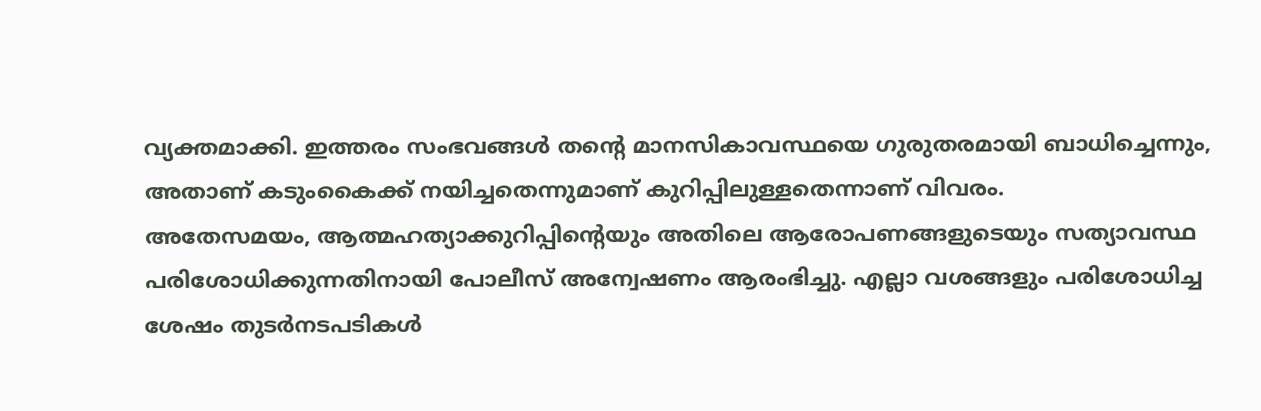വ്യക്തമാക്കി. ഇത്തരം സംഭവങ്ങൾ തന്റെ മാനസികാവസ്ഥയെ ഗുരുതരമായി ബാധിച്ചെന്നും, അതാണ് കടുംകൈക്ക് നയിച്ചതെന്നുമാണ് കുറിപ്പിലുള്ളതെന്നാണ് വിവരം.
അതേസമയം, ആത്മഹത്യാക്കുറിപ്പിന്റെയും അതിലെ ആരോപണങ്ങളുടെയും സത്യാവസ്ഥ പരിശോധിക്കുന്നതിനായി പോലീസ് അന്വേഷണം ആരംഭിച്ചു. എല്ലാ വശങ്ങളും പരിശോധിച്ച ശേഷം തുടർനടപടികൾ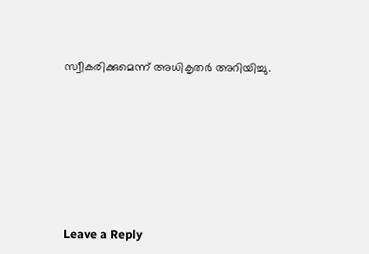സ്വീകരിക്കുമെന്ന് അധികൃതർ അറിയിച്ചു.











Leave a Reply